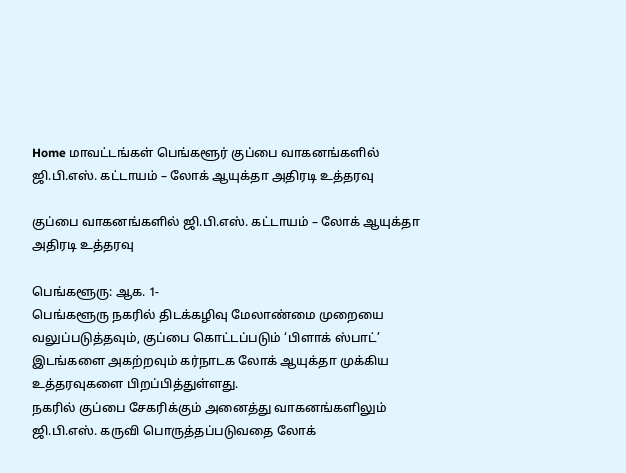Home மாவட்டங்கள் பெங்களூர் குப்பை வாகனங்களில் ஜி.பி.எஸ். கட்டாயம் – லோக் ஆயுக்தா அதிரடி உத்தரவு

குப்பை வாகனங்களில் ஜி.பி.எஸ். கட்டாயம் – லோக் ஆயுக்தா அதிரடி உத்தரவு

பெங்களூரு: ஆக. 1-
பெங்களூரு நகரில் திடக்கழிவு மேலாண்மை முறையை வலுப்படுத்தவும், குப்பை கொட்டப்படும் ‘பிளாக் ஸ்பாட்’ இடங்களை அகற்றவும் கர்நாடக லோக் ஆயுக்தா முக்கிய உத்தரவுகளை பிறப்பித்துள்ளது.
நகரில் குப்பை சேகரிக்கும் அனைத்து வாகனங்களிலும் ஜி.பி.எஸ். கருவி பொருத்தப்படுவதை லோக்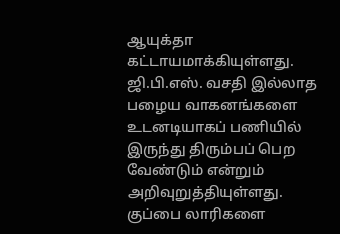ஆயுக்தா கட்டாயமாக்கியுள்ளது. ஜி.பி.எஸ். வசதி இல்லாத பழைய வாகனங்களை உடனடியாகப் பணியில் இருந்து திரும்பப் பெற வேண்டும் என்றும் அறிவுறுத்தியுள்ளது.
குப்பை லாரிகளை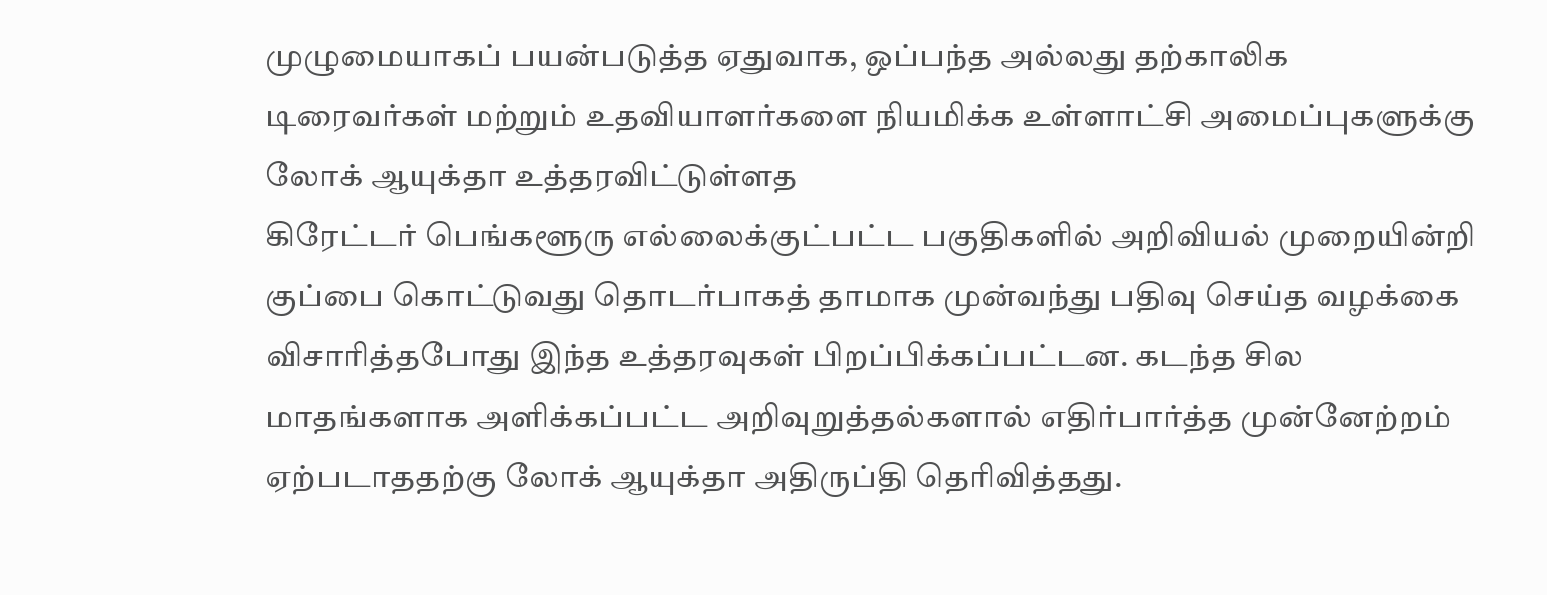முழுமையாகப் பயன்படுத்த ஏதுவாக, ஒப்பந்த அல்லது தற்காலிக டிரைவர்கள் மற்றும் உதவியாளர்களை நியமிக்க உள்ளாட்சி அமைப்புகளுக்கு லோக் ஆயுக்தா உத்தரவிட்டுள்ளத
கிரேட்டர் பெங்களூரு எல்லைக்குட்பட்ட பகுதிகளில் அறிவியல் முறையின்றி குப்பை கொட்டுவது தொடர்பாகத் தாமாக முன்வந்து பதிவு செய்த வழக்கை விசாரித்தபோது இந்த உத்தரவுகள் பிறப்பிக்கப்பட்டன. கடந்த சில மாதங்களாக அளிக்கப்பட்ட அறிவுறுத்தல்களால் எதிர்பார்த்த முன்னேற்றம் ஏற்படாததற்கு லோக் ஆயுக்தா அதிருப்தி தெரிவித்தது.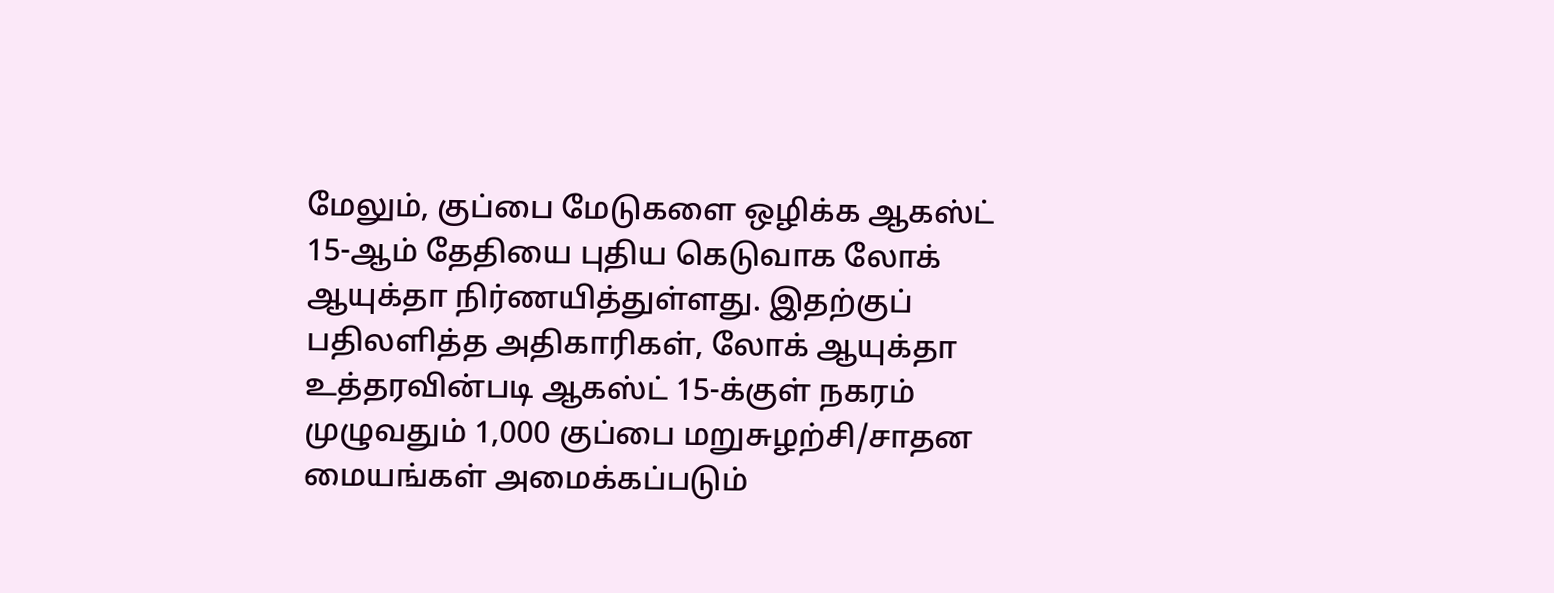மேலும், குப்பை மேடுகளை ஒழிக்க ஆகஸ்ட் 15-ஆம் தேதியை புதிய கெடுவாக லோக் ஆயுக்தா நிர்ணயித்துள்ளது. இதற்குப் பதிலளித்த அதிகாரிகள், லோக் ஆயுக்தா உத்தரவின்படி ஆகஸ்ட் 15-க்குள் நகரம் முழுவதும் 1,000 குப்பை மறுசுழற்சி/சாதன மையங்கள் அமைக்கப்படும்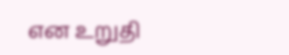என உறுதி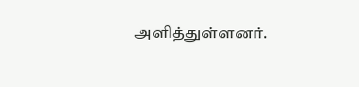அளித்துள்ளனர்.